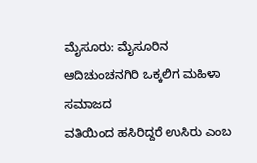ಮೈಸೂರು: ಮೈಸೂರಿನ ಆದಿಚುಂಚನಗಿರಿ ಒಕ್ಕಲಿಗ ಮಹಿಳಾ ಸಮಾಜದ
ವತಿಯಿಂದ ಹಸಿರಿದ್ದರೆ ಉಸಿರು ಎಂಬ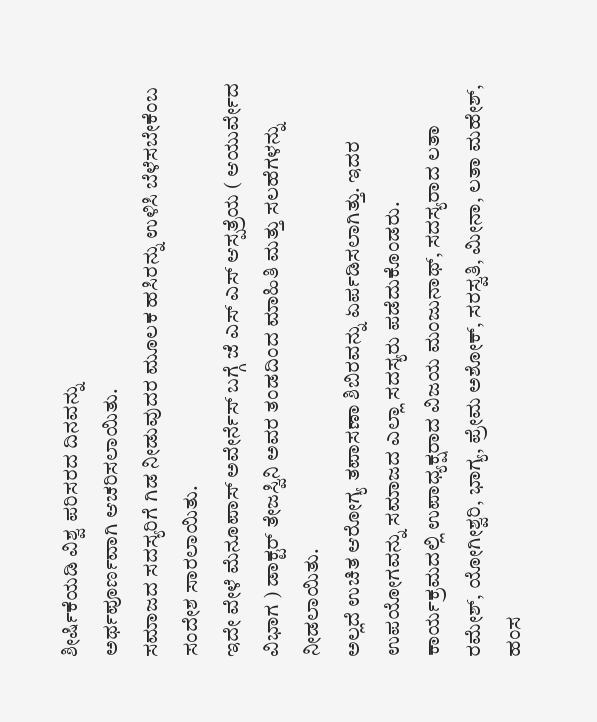ಶೀರ್ಷಿಕೆಯಡಿ ವಿಶ್ವ ಪರಿಸರದ ದಿನವನ್ನು
ಅರ್ಥಪೂರ್ಣವಾಗಿ ಆಚರಿಸಲಾಯಿತು.
ಸಮಾಜದ ಸದಸ್ಯರಿಗೆ ಗಿಡ ನೀಡುವುದರ ಮೂಲಕ ಹಸಿರನ್ನು ಉಳಿಸಿ ಬೆಳೆಸಬೇಕೆಂಬ ಸಂದೇಶ ಸಾರಲಾಯಿತು.
ಇದೇ ವೇಳೆ ಮೆನೂಪಾಸ್ ಅವೇರ್ನೆಸ್ ಬಗ್ಗೆ ಜೆ ಎಸ್ ಎಸ್ ಆಸ್ಪತ್ರೆಯ ( ಆಯುರ್ವೇದ ವಿಭಾಗ ) ಡಾಕ್ಟರ್ ತೇಜಸ್ವಿನಿ ಅವರ ತಂಡದಿಂದ ಮಾಹಿತಿ ಮತ್ತು ಸಲಹೆಗಳನ್ನು ನೀಡಲಾಯಿತು.
ಅಲ್ಲದೆ ಉಚಿತ ಆರೋಗ್ಯ ತಪಾಸಣಾ ಶಿಬಿರವನ್ನು ಏರ್ಪಡಿಸಲಾಗಿತ್ತು. ಇದರ ಉಪಯೋಗವನ್ನು ಸಮಾಜದ ಎಲ್ಲಾ ಸದಸ್ಯರು ಪಡೆದುಕೊಂಡರು.
ಕಾರ್ಯಕ್ರಮದಲ್ಲಿ ಉಪಾಧ್ಯಕ್ಷರಾದ ವಿಜಯ ಮಂಜುನಾಥ್, ಸದಸ್ಯರಾದ ಲತಾ ರಮೇಶ್, ಯೋಗೀಶ್ವರಿ, ಭಾಗ್ಯ, ಪ್ರೇಮ ಅಶೋಕ್, ಸರಸ್ವತಿ, ಮೀನಾ, ಲತಾ ಮಹೇಶ್, ಹಂಸ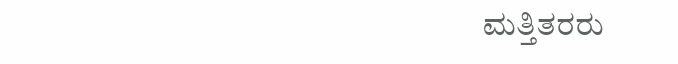ಮತ್ತಿತರರು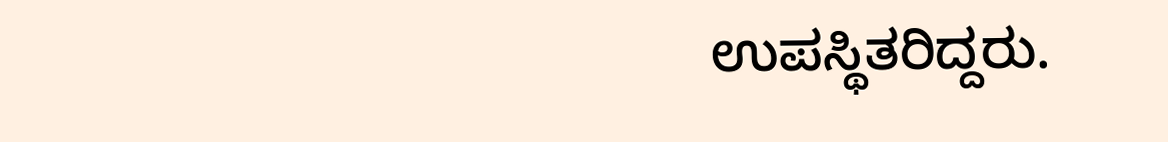ಉಪಸ್ಥಿತರಿದ್ದರು.